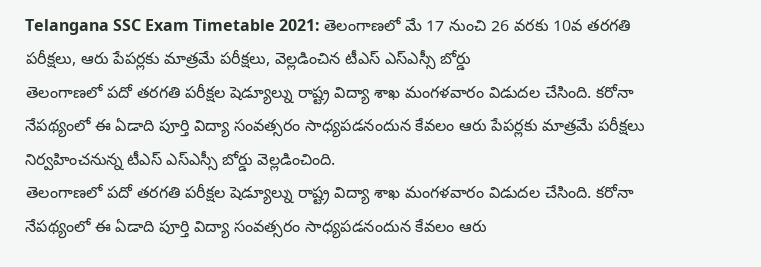Telangana SSC Exam Timetable 2021: తెలంగాణలో మే 17 నుంచి 26 వరకు 10వ తరగతి పరీక్షలు, ఆరు పేపర్లకు మాత్రమే పరీక్షలు, వెల్లడించిన టీఎస్ ఎస్ఎస్సీ బోర్డు
తెలంగాణలో పదో తరగతి పరీక్షల షెడ్యూల్ను రాష్ట్ర విద్యా శాఖ మంగళవారం విడుదల చేసింది. కరోనా నేపథ్యంలో ఈ ఏడాది పూర్తి విద్యా సంవత్సరం సాధ్యపడనందున కేవలం ఆరు పేపర్లకు మాత్రమే పరీక్షలు నిర్వహించనున్న టీఎస్ ఎస్ఎస్సీ బోర్డు వెల్లడించింది.
తెలంగాణలో పదో తరగతి పరీక్షల షెడ్యూల్ను రాష్ట్ర విద్యా శాఖ మంగళవారం విడుదల చేసింది. కరోనా నేపథ్యంలో ఈ ఏడాది పూర్తి విద్యా సంవత్సరం సాధ్యపడనందున కేవలం ఆరు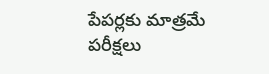పేపర్లకు మాత్రమే పరీక్షలు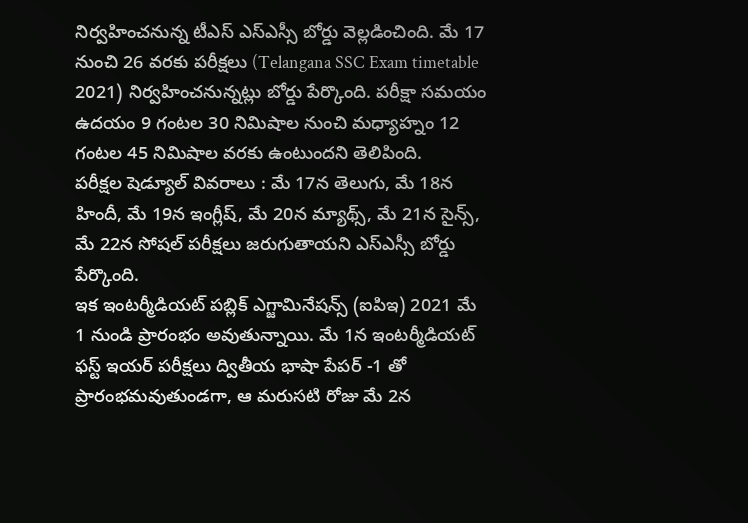నిర్వహించనున్న టీఎస్ ఎస్ఎస్సీ బోర్డు వెల్లడించింది. మే 17 నుంచి 26 వరకు పరీక్షలు (Telangana SSC Exam timetable 2021) నిర్వహించనున్నట్లు బోర్డు పేర్కొంది. పరీక్షా సమయం ఉదయం 9 గంటల 30 నిమిషాల నుంచి మధ్యాహ్నం 12 గంటల 45 నిమిషాల వరకు ఉంటుందని తెలిపింది.
పరీక్షల షెడ్యూల్ వివరాలు : మే 17న తెలుగు, మే 18న హిందీ, మే 19న ఇంగ్లీష్, మే 20న మ్యాథ్స్, మే 21న సైన్స్, మే 22న సోషల్ పరీక్షలు జరుగుతాయని ఎస్ఎస్సీ బోర్డు పేర్కొంది.
ఇక ఇంటర్మీడియట్ పబ్లిక్ ఎగ్జామినేషన్స్ (ఐపిఇ) 2021 మే 1 నుండి ప్రారంభం అవుతున్నాయి. మే 1న ఇంటర్మీడియట్ ఫస్ట్ ఇయర్ పరీక్షలు ద్వితీయ భాషా పేపర్ -1 తో ప్రారంభమవుతుండగా, ఆ మరుసటి రోజు మే 2న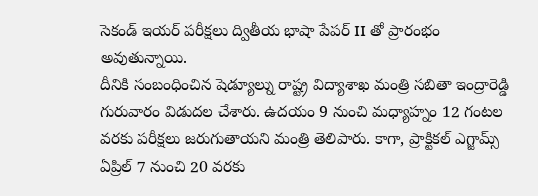సెకండ్ ఇయర్ పరీక్షలు ద్వితీయ భాషా పేపర్ II తో ప్రారంభం అవుతున్నాయి.
దీనికి సంబంధించిన షెడ్యూల్ను రాష్ట్ర విద్యాశాఖ మంత్రి సబితా ఇంద్రారెడ్డి గురువారం విడుదల చేశారు. ఉదయం 9 నుంచి మధ్యాహ్నం 12 గంటల వరకు పరీక్షలు జరుగుతాయని మంత్రి తెలిపారు. కాగా, ప్రాక్టికల్ ఎగ్జామ్స్ ఏప్రిల్ 7 నుంచి 20 వరకు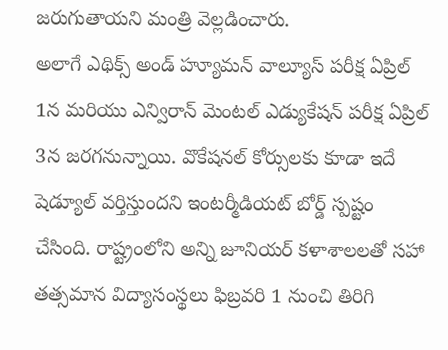జరుగుతాయని మంత్రి వెల్లడించారు.
అలాగే ఎథిక్స్ అండ్ హ్యూమన్ వాల్యూస్ పరీక్ష ఏప్రిల్ 1న మరియు ఎన్విరాన్ మెంటల్ ఎడ్యుకేషన్ పరీక్ష ఏప్రిల్ 3న జరగనున్నాయి. వొకేషనల్ కోర్సులకు కూడా ఇదే షెడ్యూల్ వర్తిస్తుందని ఇంటర్మీడియట్ బోర్డ్ స్పష్టం చేసింది. రాష్ట్రంలోని అన్ని జూనియర్ కళాశాలలతో సహా తత్సమాన విద్యాసంస్థలు ఫిబ్రవరి 1 నుంచి తిరిగి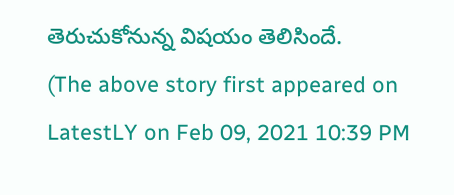తెరుచుకోనున్న విషయం తెలిసిందే.
(The above story first appeared on LatestLY on Feb 09, 2021 10:39 PM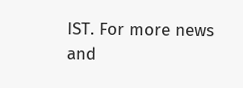IST. For more news and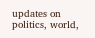updates on politics, world,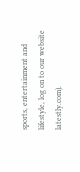sports, entertainment and lifestyle, log on to our website latestly.com).